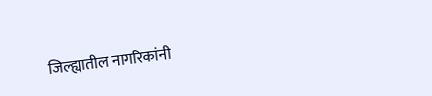जिल्ह्यातील नागरिकांनी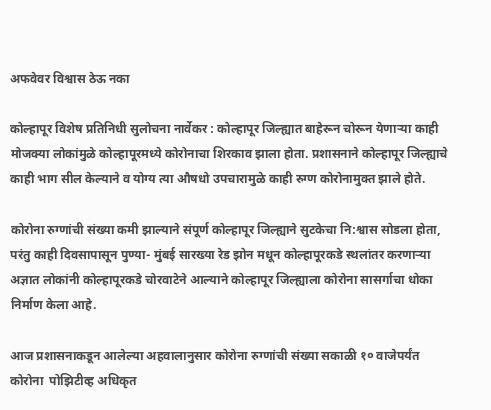अफवेवर विश्वास ठेऊ नका

कोल्हापूर विशेष प्रतिनिधी सुलोचना नार्वेकर : कोल्हापूर जिल्ह्यात बाहेरून चोरून येणाऱ्या काही मोजक्या लोकांमुळे कोल्हापूरमध्ये कोरोनाचा शिरकाव झाला होता. प्रशासनाने कोल्हापूर जिल्ह्याचे काही भाग सील केल्याने व योग्य त्या औषधो उपचारामुळे काही रुग्ण कोरोनामुक्त झाले होते.

कोरोना रुग्णांची संख्या कमी झाल्याने संपूर्ण कोल्हापूर जिल्ह्याने सुटकेचा नि:श्वास सोडला होता, परंतु काही दिवसापासून पुण्या- मुंबई सारख्या रेड झोन मधून कोल्हापूरकडे स्थलांतर करणाऱ्या अज्ञात लोकांनी कोल्हापूरकडे चोरवाटेने आल्याने कोल्हापूर जिल्ह्याला कोरोना सासर्गाचा धोका निर्माण केला आहे.

आज प्रशासनाकडून आलेल्या अहवालानुसार कोरोना रुग्णांची संख्या सकाळी १० वाजेपर्यंत कोरोना  पोझिटीव्ह अधिकृत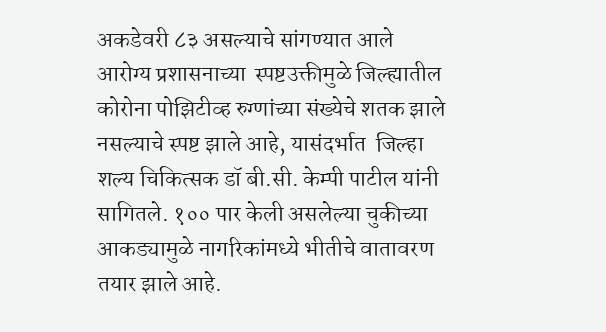अकडेवरी ८३ असल्याचे सांगण्यात आले  आरोग्य प्रशासनाच्या  स्पष्टउक्तीमुळे जिल्ह्यातील कोरोना पोझिटीव्ह रुग्णांच्या संख्येचे शतक झाले नसल्याचे स्पष्ट झाले आहे, यासंदर्भात  जिल्हा शल्य चिकित्सक डॉ बी.सी. केम्पी पाटील यांनी सागितले. १०० पार केली असलेल्या चुकीच्या आकड्यामुळे नागरिकांमध्ये भीतीचे वातावरण तयार झाले आहे.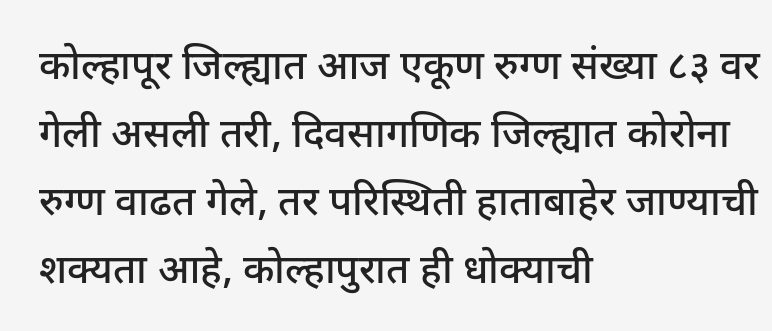कोल्हापूर जिल्ह्यात आज एकूण रुग्ण संख्या ८३ वर गेली असली तरी, दिवसागणिक जिल्ह्यात कोरोना रुग्ण वाढत गेले, तर परिस्थिती हाताबाहेर जाण्याची शक्यता आहे, कोल्हापुरात ही धोक्याची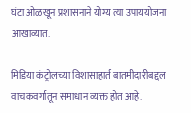घंटा ओळखून प्रशासनाने योग्य त्या उपाययोजना आखाव्यात.

मिडिया कंट्रोलच्या विशासाहार्त बातमीदारीबद्दल वाचकवर्गातून समाधान व्यक्त होत आहे.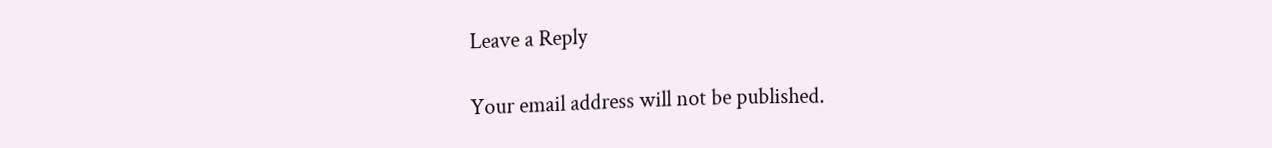Leave a Reply

Your email address will not be published.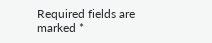Required fields are marked *